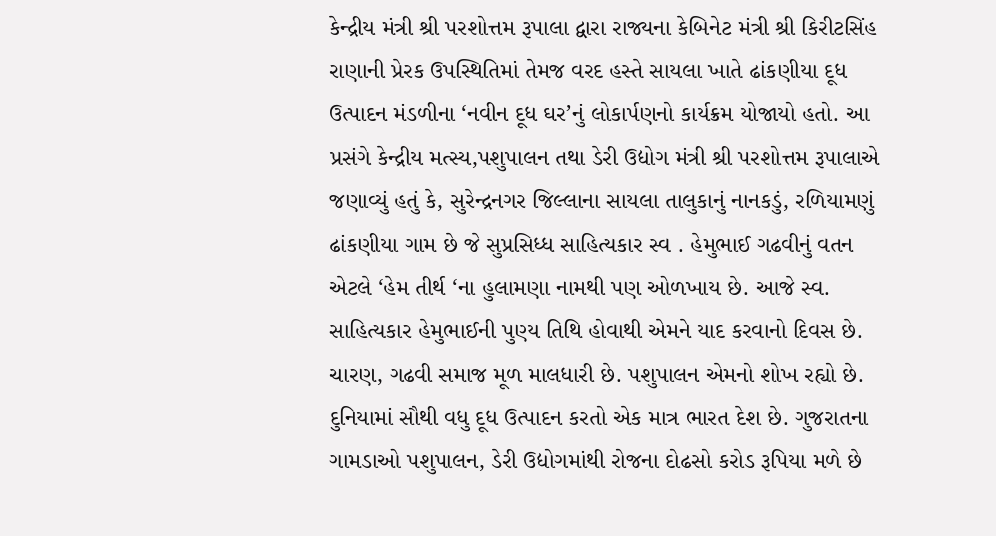કેન્દ્રીય મંત્રી શ્રી પરશોત્તમ રૂપાલા દ્વારા રાજ્યના કેબિનેટ મંત્રી શ્રી કિરીટસિંહ રાણાની પ્રેરક ઉપસ્થિતિમાં તેમજ વરદ હસ્તે સાયલા ખાતે ઢાંકણીયા દૂધ ઉત્પાદન મંડળીના ‘નવીન દૂધ ઘર’નું લોકાર્પણનો કાર્યક્રમ યોજાયો હતો. આ પ્રસંગે કેન્દ્રીય મત્સ્ય,પશુપાલન તથા ડેરી ઉદ્યોગ મંત્રી શ્રી પરશોત્તમ રૂપાલાએ જણાવ્યું હતું કે, સુરેન્દ્રનગર જિલ્લાના સાયલા તાલુકાનું નાનકડું, રળિયામણું ઢાંકણીયા ગામ છે જે સુપ્રસિધ્ધ સાહિત્યકાર સ્વ . હેમુભાઈ ગઢવીનું વતન એટલે ‘હેમ તીર્થ ‘ના હુલામણા નામથી પણ ઓળખાય છે. આજે સ્વ. સાહિત્યકાર હેમુભાઈની પુણ્ય તિથિ હોવાથી એમને યાદ કરવાનો દિવસ છે. ચારણ, ગઢવી સમાજ મૂળ માલધારી છે. પશુપાલન એમનો શોખ રહ્યો છે. દુનિયામાં સૌથી વધુ દૂધ ઉત્પાદન કરતો એક માત્ર ભારત દેશ છે. ગુજરાતના ગામડાઓ પશુપાલન, ડેરી ઉદ્યોગમાંથી રોજના દોઢસો કરોડ રૂપિયા મળે છે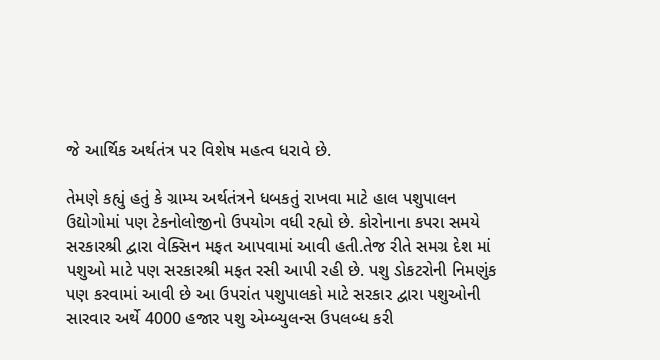જે આર્થિક અર્થતંત્ર પર વિશેષ મહત્વ ધરાવે છે.

તેમણે કહ્યું હતું કે ગ્રામ્ય અર્થતંત્રને ધબકતું રાખવા માટે હાલ પશુપાલન ઉદ્યોગોમાં પણ ટેકનોલોજીનો ઉપયોગ વધી રહ્યો છે. કોરોનાના કપરા સમયે સરકારશ્રી દ્વારા વેક્સિન મફત આપવામાં આવી હતી.તેજ રીતે સમગ્ર દેશ માં પશુઓ માટે પણ સરકારશ્રી મફત રસી આપી રહી છે. પશુ ડોકટરોની નિમણુંક પણ કરવામાં આવી છે આ ઉપરાંત પશુપાલકો માટે સરકાર દ્વારા પશુઓની સારવાર અર્થે 4000 હજાર પશુ એમ્બ્યુલન્સ ઉપલબ્ધ કરી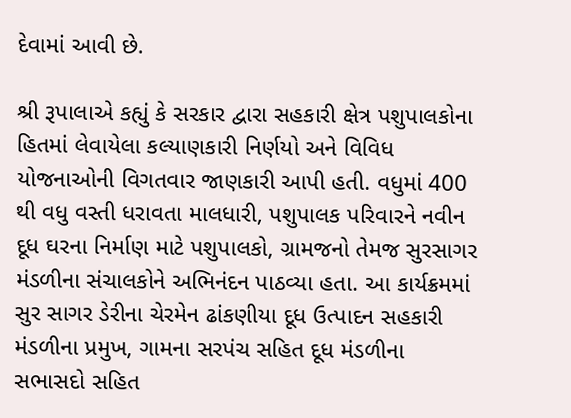દેવામાં આવી છે.

શ્રી રૂપાલાએ કહ્યું કે સરકાર દ્વારા સહકારી ક્ષેત્ર પશુપાલકોના હિતમાં લેવાયેલા કલ્યાણકારી નિર્ણયો અને વિવિધ યોજનાઓની વિગતવાર જાણકારી આપી હતી. વધુમાં 400 થી વધુ વસ્તી ધરાવતા માલધારી, પશુપાલક પરિવારને નવીન દૂધ ઘરના નિર્માણ માટે પશુપાલકો, ગ્રામજનો તેમજ સુરસાગર મંડળીના સંચાલકોને અભિનંદન પાઠવ્યા હતા. આ કાર્યક્રમમાં સુર સાગર ડેરીના ચેરમેન ઢાંકણીયા દૂધ ઉત્પાદન સહકારી મંડળીના પ્રમુખ, ગામના સરપંચ સહિત દૂધ મંડળીના સભાસદો સહિત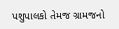પશુપાલકો તેમજ ગ્રામજનો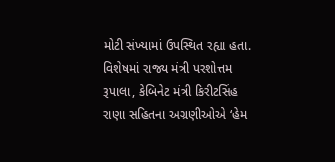મોટી સંખ્યામાં ઉપસ્થિત રહ્યા હતા.
વિશેષમાં રાજ્ય મંત્રી પરશોત્તમ રૂપાલા, કેબિનેટ મંત્રી કિરીટસિંહ રાણા સહિતના અગ્રણીઓએ ‘હેમ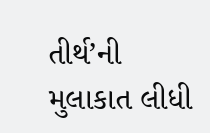તીર્થ’ની મુલાકાત લીધી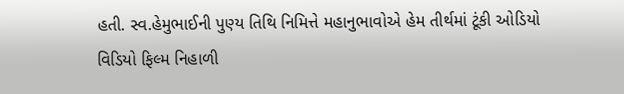હતી. સ્વ.હેમુભાઈની પુણ્ય તિથિ નિમિત્તે મહાનુભાવોએ હેમ તીર્થમાં ટૂંકી ઓડિયો વિડિયો ફિલ્મ નિહાળી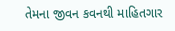તેમના જીવન કવનથી માહિતગાર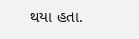થયા હતા.